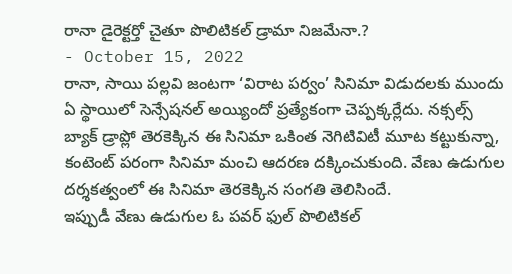రానా డైరెక్టర్తో చైతూ పొలిటికల్ డ్రామా నిజమేనా.?
- October 15, 2022
రానా, సాయి పల్లవి జంటగా ‘విరాట పర్వం’ సినిమా విడుదలకు ముందు ఏ స్థాయిలో సెన్సేషనల్ అయ్యిందో ప్రత్యేకంగా చెప్పక్కర్లేదు. నక్సల్స్ బ్యాక్ డ్రాప్లో తెరకెక్కిన ఈ సినిమా ఒకింత నెగిటివిటీ మూట కట్టుకున్నా, కంటెంట్ పరంగా సినిమా మంచి ఆదరణ దక్కించుకుంది. వేణు ఉడుగుల దర్శకత్వంలో ఈ సినిమా తెరకెక్కిన సంగతి తెలిసిందే.
ఇప్పుడీ వేణు ఉడుగుల ఓ పవర్ ఫుల్ పొలిటికల్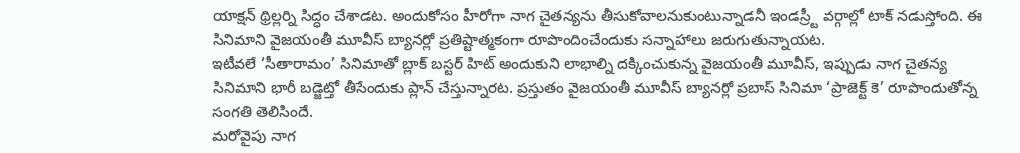యాక్షన్ థ్రిల్లర్ని సిద్ధం చేశాడట. అందుకోసం హీరోగా నాగ చైతన్యను తీసుకోవాలనుకుంటున్నాడనీ ఇండస్ర్టీ వర్గాల్లో టాక్ నడుస్తోంది. ఈ సినిమాని వైజయంతీ మూవీస్ బ్యానర్లో ప్రతిష్టాత్మకంగా రూపొందించేందుకు సన్నాహాలు జరుగుతున్నాయట.
ఇటీవలే ‘సీతారామం’ సినిమాతో బ్లాక్ బస్టర్ హిట్ అందుకుని లాభాల్ని దక్కించుకున్న వైజయంతీ మూవీస్, ఇప్పుడు నాగ చైతన్య సినిమాని భారీ బడ్జెట్తో తీసేందుకు ప్లాన్ చేస్తున్నారట. ప్రస్తుతం వైజయంతీ మూవీస్ బ్యానర్లో ప్రబాస్ సినిమా ‘ప్రాజెక్ట్ కె’ రూపొందుతోన్న సంగతి తెలిసిందే.
మరోవైపు నాగ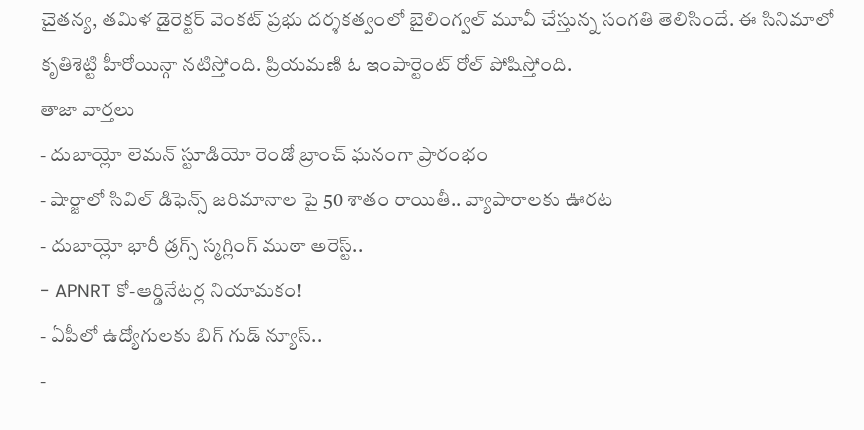చైతన్య, తమిళ డైరెక్టర్ వెంకట్ ప్రభు దర్శకత్వంలో బైలింగ్వల్ మూవీ చేస్తున్న సంగతి తెలిసిందే. ఈ సినిమాలో కృతిశెట్టి హీరోయిన్గా నటిస్తోంది. ప్రియమణి ఓ ఇంపార్టెంట్ రోల్ పోషిస్తోంది.
తాజా వార్తలు
- దుబాయ్లో లెమన్ స్టూడియో రెండో బ్రాంచ్ ఘనంగా ప్రారంభం
- షార్జాలో సివిల్ డిఫెన్స్ జరిమానాల పై 50 శాతం రాయితీ.. వ్యాపారాలకు ఊరట
- దుబాయ్లో భారీ డ్రగ్స్ స్మగ్లింగ్ ముఠా అరెస్ట్..
- APNRT కో-ఆర్డినేటర్ల నియామకం!
- ఏపీలో ఉద్యోగులకు బిగ్ గుడ్ న్యూస్..
-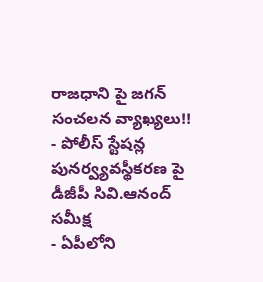రాజధాని పై జగన్ సంచలన వ్యాఖ్యలు!!
- పోలీస్ స్టేషన్ల పునర్వ్యవస్థీకరణ పై డీజీపీ సివి.ఆనంద్ సమీక్ష
- ఏపీలోని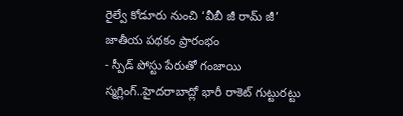రైల్వే కోడూరు నుంచి ‘వీబీ జీ రామ్ జీ’ జాతీయ పథకం ప్రారంభం
- స్పీడ్ పోస్టు పేరుతో గంజాయి స్మగ్లింగ్..హైదరాబాద్లో భారీ రాకెట్ గుట్టురట్టు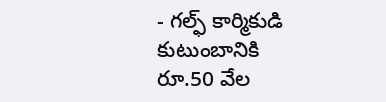- గల్ఫ్ కార్మికుడి కుటుంబానికి రూ.50 వేల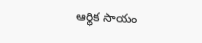ఆర్థిక సాయం